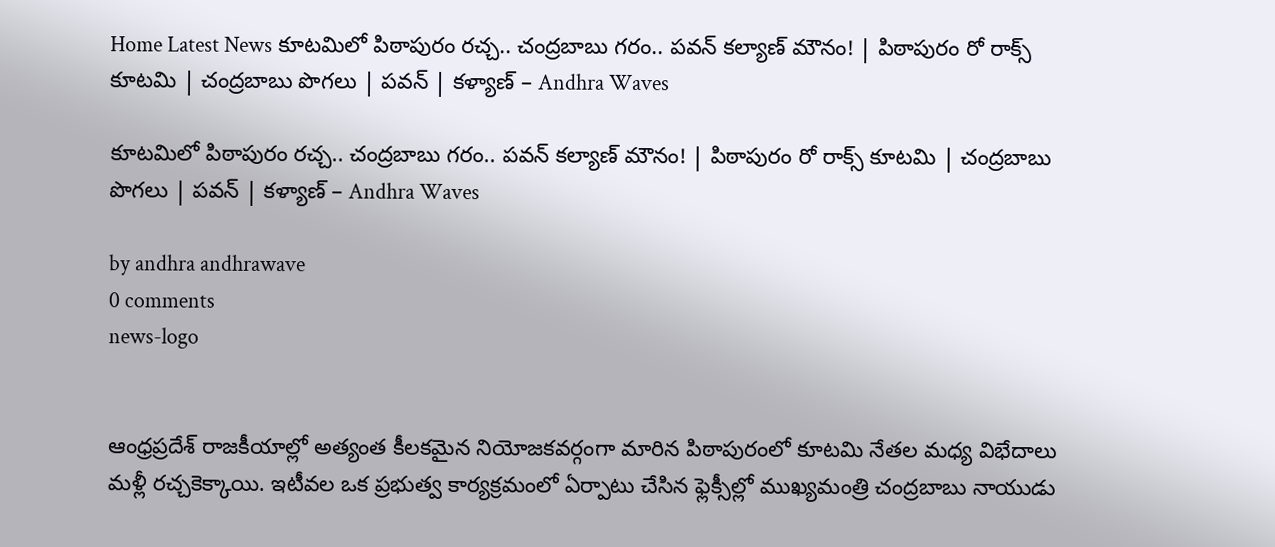Home Latest News కూటమిలో పిఠాపురం రచ్చ.. చంద్రబాబు గరం.. పవన్ కల్యాణ్ మౌనం! | పిఠాపురం రో రాక్స్ కూటమి | చంద్రబాబు పొగలు | పవన్ | కళ్యాణ్ – Andhra Waves

కూటమిలో పిఠాపురం రచ్చ.. చంద్రబాబు గరం.. పవన్ కల్యాణ్ మౌనం! | పిఠాపురం రో రాక్స్ కూటమి | చంద్రబాబు పొగలు | పవన్ | కళ్యాణ్ – Andhra Waves

by andhra andhrawave
0 comments
news-logo


ఆంధ్రప్రదేశ్ రాజకీయాల్లో అత్యంత కీలకమైన నియోజకవర్గంగా మారిన పిఠాపురంలో కూటమి నేతల మధ్య విభేదాలు మళ్లీ రచ్చకెక్కాయి. ఇటీవల ఒక ప్రభుత్వ కార్యక్రమంలో ఏర్పాటు చేసిన ఫ్లెక్సీల్లో ముఖ్యమంత్రి చంద్రబాబు నాయుడు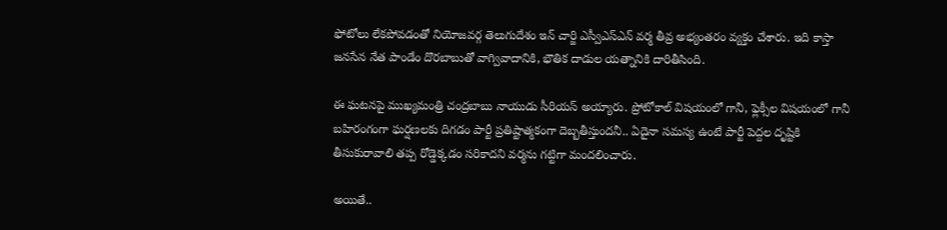ఫోటోలు లేకపోవడంతో నియోజవర్గ తెలుగుదేశం ఇన్ చార్జి ఎస్వీఎస్ఎన్ వర్మ తీవ్ర అభ్యంతరం వ్యక్తం చేశారు. ఇది కాస్తా జనసేన నేత పాండేం దొరబాబుతో వాగ్వివాదానికి, భౌతిక దాడుల యత్నానికి దారితీసింది.

ఈ ఘటనపై ముఖ్యమంత్రి చంద్రబాబు నాయుడు సీరియస్ అయ్యారు. ప్రోటోకాల్ విషయంలో గానీ, ఫ్లెక్సీల విషయంలో గానీ బహిరంగంగా ఘర్షణలకు దిగడం పార్టీ ప్రతిష్టాత్మకంగా దెబ్బతీస్తుందనీ.. ఏదైనా సమస్య ఉంటే పార్టీ పెద్దల దృష్టికి తీసుకురావాలి తప్ప రోడ్డెక్కడం సరికాదని వర్మను గట్టిగా మందలించారు.

అయితే..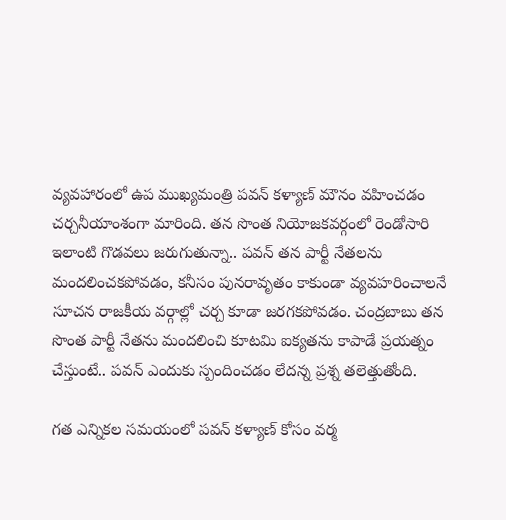వ్యవహారంలో ఉప ముఖ్యమంత్రి పవన్ కళ్యాణ్ మౌనం వహించడం చర్చనీయాంశంగా మారింది. తన సొంత నియోజకవర్గంలో రెండోసారి ఇలాంటి గొడవలు జరుగుతున్నా.. పవన్ తన పార్టీ నేతలను మందలించకపోవడం, కనీసం పునరావృతం కాకుండా వ్యవహరించాలనే సూచన రాజకీయ వర్గాల్లో చర్చ కూడా జరగకపోవడం. చంద్రబాబు తన సొంత పార్టీ నేతను మందలించి కూటమి ఐక్యతను కాపాడే ప్రయత్నం చేస్తుంటే.. పవన్ ఎందుకు స్పందించడం లేదన్న ప్రశ్న తలెత్తుతోంది.

గత ఎన్నికల సమయంలో పవన్ కళ్యాణ్ కోసం వర్మ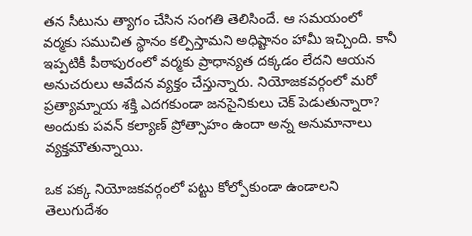తన సీటును త్యాగం చేసిన సంగతి తెలిసిందే. ఆ సమయంలో వర్మకు సముచిత స్థానం కల్పిస్తామని అధిష్టానం హామీ ఇచ్చింది. కానీ ఇప్పటికీ పీఠాపురంలో వర్మకు ప్రాధాన్యత దక్కడం లేదని ఆయన అనుచరులు ఆవేదన వ్యక్తం చేస్తున్నారు. నియోజకవర్గంలో మరో ప్రత్యామ్నాయ శక్తి ఎదగకుండా జనసైనికులు చెక్ పెడుతున్నారా? అందుకు పవన్ కల్యాణ్ ప్రోత్సాహం ఉందా అన్న అనుమానాలు వ్యక్తమౌతున్నాయి.

ఒక పక్క నియోజకవర్గంలో పట్టు కోల్పోకుండా ఉండాలని తెలుగుదేశం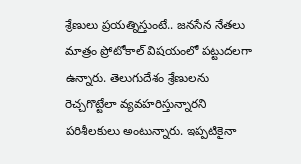శ్రేణులు ప్రయత్నిస్తుంటే.. జనసేన నేతలు మాత్రం ప్రోటోకాల్ విషయంలో పట్టుదలగా ఉన్నారు. తెలుగుదేశం శ్రేణులను రెచ్చగొట్టేలా వ్యవహరిస్తున్నారని పరిశీలకులు అంటున్నారు. ఇప్పటికైనా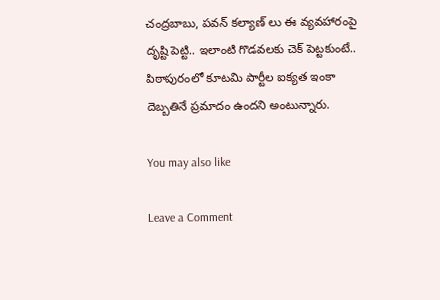చంద్రబాబు, పవన్ కల్యాణ్ లు ఈ వ్యవహారంపై దృష్టి పెట్టి.. ఇలాంటి గొడవలకు చెక్ పెట్టకుంటే.. పిఠాపురంలో కూటమి పార్టీల ఐక్యత ఇంకా దెబ్బతినే ప్రమాదం ఉందని అంటున్నారు.

You may also like

Leave a Comment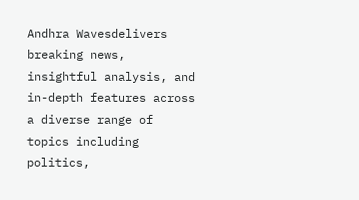Andhra Wavesdelivers breaking news, insightful analysis, and in-depth features across a diverse range of topics including politics,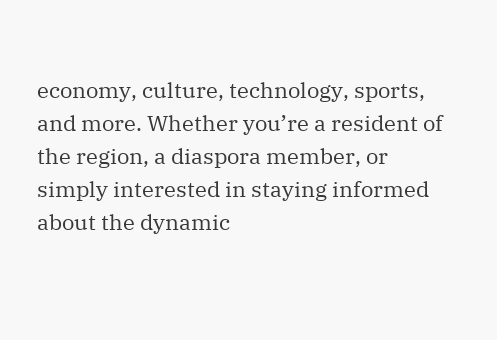economy, culture, technology, sports, and more. Whether you’re a resident of the region, a diaspora member, or simply interested in staying informed about the dynamic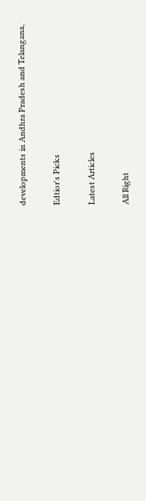developments in Andhra Pradesh and Telangana,

Edtior's Picks

Latest Articles

All Right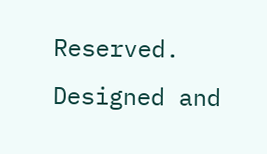Reserved. Designed and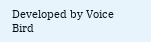Developed by Voice Bird